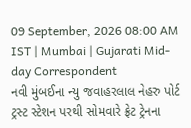09 September, 2026 08:00 AM IST | Mumbai | Gujarati Mid-day Correspondent
નવી મુંબઈના ન્યુ જવાહરલાલ નેહરુ પોર્ટ ટ્રસ્ટ સ્ટેશન પરથી સોમવારે ફ્રેટ ટ્રેનના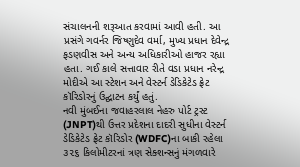સંચાલનની શરૂઆત કરવામાં આવી હતી. આ પ્રસંગે ગવર્નર જિષ્ણુદેવ વર્મા, મુખ્ય પ્રધાન દેવેન્દ્ર ફડણવીસ અને અન્ય અધિકારીઓ હાજર રહ્યા હતા. ગઈ કાલે સત્તાવાર રીતે વડા પ્રધાન નરેન્દ્ર મોદીએ આ સ્ટેશન અને વેસ્ટર્ન ડેડિકેટેડ ફ્રેટ કૉરિડોરનું ઉદ્ઘાટન કર્યું હતું.
નવી મુંબઈના જવાહરલાલ નેહરુ પોર્ટ ટ્રસ્ટ (JNPT)થી ઉત્તર પ્રદેશના દાદરી સુધીના વેસ્ટર્ન ડેડિકેટેડ ફ્રેટ કૉરિડોર (WDFC)ના બાકી રહેલા ૩૨૬ કિલોમીટરનાં ત્રણ સેક્શન્સનું મંગળવારે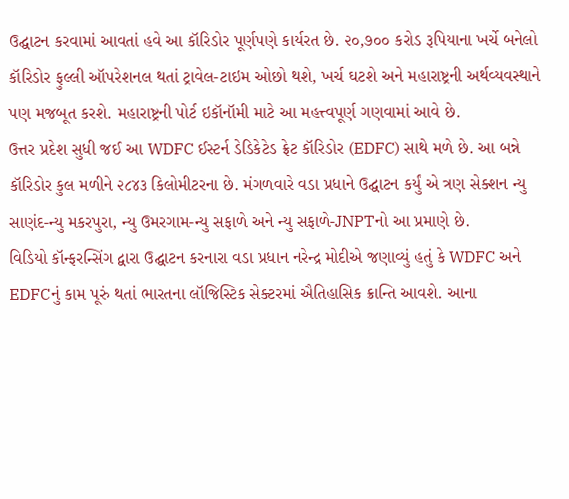ઉદ્ઘાટન કરવામાં આવતાં હવે આ કૉરિડોર પૂર્ણપણે કાર્યરત છે. ૨૦,૭૦૦ કરોડ રૂપિયાના ખર્ચે બનેલો કૉરિડોર ફુલ્લી ઑપરેશનલ થતાં ટ્રાવેલ-ટાઇમ ઓછો થશે, ખર્ચ ઘટશે અને મહારાષ્ટ્રની અર્થવ્યવસ્થાને પણ મજબૂત કરશે. મહારાષ્ટ્રની પોર્ટ ઇકૉનૉમી માટે આ મહત્ત્વપૂર્ણ ગણવામાં આવે છે.
ઉત્તર પ્રદેશ સુધી જઈ આ WDFC ઈસ્ટર્ન ડેડિકેટેડ ફ્રેટ કૉરિડોર (EDFC) સાથે મળે છે. આ બન્ને કૉરિડોર કુલ મળીને ૨૮૪૩ કિલોમીટરના છે. મંગળવારે વડા પ્રધાને ઉદ્ઘાટન કર્યું એ ત્રણ સેક્શન ન્યુ સાણંદ-ન્યુ મકરપુરા, ન્યુ ઉમરગામ-ન્યુ સફાળે અને ન્યુ સફાળે-JNPTનો આ પ્રમાણે છે.
વિડિયો કૉન્ફરન્સિંગ દ્વારા ઉદ્ઘાટન કરનારા વડા પ્રધાન નરેન્દ્ર મોદીએ જણાવ્યું હતું કે WDFC અને EDFCનું કામ પૂરું થતાં ભારતના લૉજિસ્ટિક સેક્ટરમાં ઐતિહાસિક ક્રાન્તિ આવશે. આના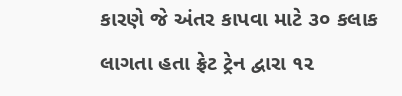કારણે જે અંતર કાપવા માટે ૩૦ કલાક લાગતા હતા ફ્રેટ ટ્રેન દ્વારા ૧૨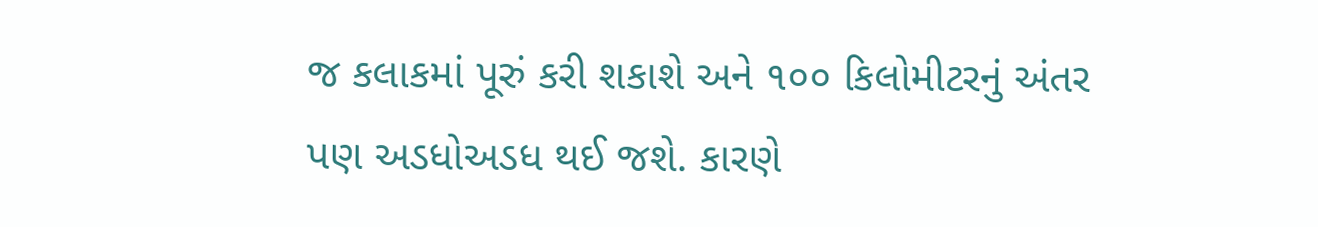જ કલાકમાં પૂરું કરી શકાશે અને ૧૦૦ કિલોમીટરનું અંતર પણ અડધોઅડધ થઈ જશે. કારણે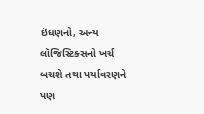ઇંધણનો, અન્ય લૉજિસ્ટિક્સનો ખર્ચ બચશે તથા પર્યાવરણને પણ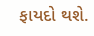ફાયદો થશે.